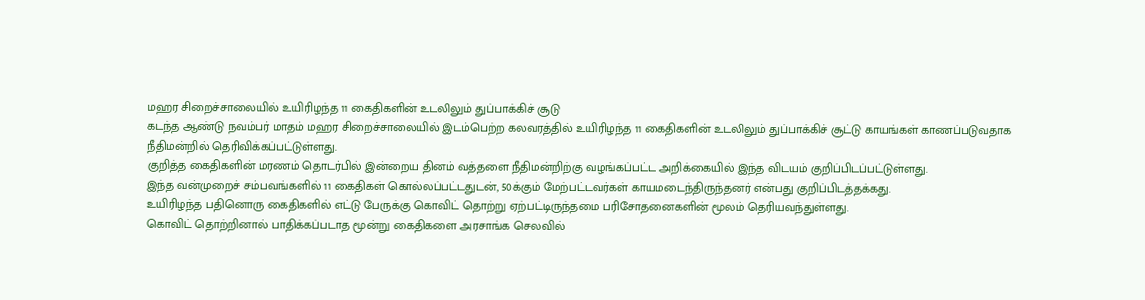மஹர சிறைச்சாலையில் உயிரிழந்த 11 கைதிகளின் உடலிலும் துப்பாக்கிச் சூடு
கடந்த ஆண்டு நவம்பர் மாதம் மஹர சிறைச்சாலையில் இடம்பெற்ற கலவரத்தில் உயிரிழந்த 11 கைதிகளின் உடலிலும் துப்பாக்கிச் சூட்டு காயங்கள் காணப்படுவதாக நீதிமன்றில் தெரிவிக்கப்பட்டுள்ளது.
குறித்த கைதிகளின் மரணம் தொடர்பில் இன்றைய தினம் வத்தளை நீதிமன்றிற்கு வழங்கப்பட்ட அறிக்கையில் இந்த விடயம் குறிப்பிடப்பட்டுள்ளது.
இந்த வன்முறைச் சம்பவங்களில் 11 கைதிகள் கொல்லப்பட்டதுடன், 50க்கும் மேற்பட்டவர்கள் காயமடைந்திருந்தனர் என்பது குறிப்பிடத்தக்கது.
உயிரிழந்த பதினொரு கைதிகளில் எட்டு பேருக்கு கொவிட் தொற்று ஏற்பட்டிருந்தமை பரிசோதனைகளின் மூலம் தெரியவந்துள்ளது.
கொவிட் தொற்றினால் பாதிக்கப்படாத மூன்று கைதிகளை அரசாங்க செலவில்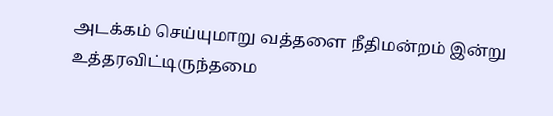அடக்கம் செய்யுமாறு வத்தளை நீதிமன்றம் இன்று உத்தரவிட்டிருந்தமை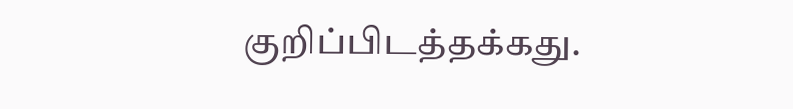குறிப்பிடத்தக்கது.